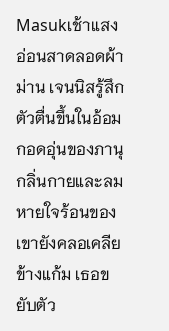Masukเช้าแสงอ่อนสาดลอดผ้าม่าน เจนนิสรู้สึกตัวตื่นขึ้นในอ้อมกอดอุ่นของภานุ กลิ่นกายและลมหายใจร้อนของเขายังคลอเคลียข้างแก้ม เธอขยับตัว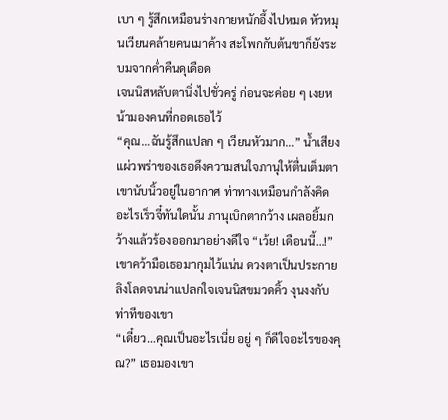เบา ๆ รู้สึกเหมือนร่างกายหนักอึ้งไปหมด หัวหมุนเวียนคล้ายคนเมาค้าง สะโพกกับต้นขาก็ยังระบมจากค่ำคืนดุเดือด
เจนนิสหลับตานิ่งไปชั่วครู่ ก่อนจะค่อย ๆ เงยหน้ามองคนที่กอดเธอไว้
“คุณ…ฉันรู้สึกแปลก ๆ เวียนหัวมาก…” น้ำเสียงแผ่วพร่าของเธอดึงความสนใจภานุให้ตื่นเต็มตา เขานับนิ้วอยู่ในอากาศ ท่าทางเหมือนกำลังคิดอะไรเร็วจี๋ทันใดนั้น ภานุเบิกตากว้าง เผลอยิ้มกว้างแล้วร้องออกมาอย่างดีใจ “เว้ย! เดือนนี้…!”
เขาคว้ามือเธอมากุมไว้แน่น ดวงตาเป็นประกายลิงโลดจนน่าแปลกใจเจนนิสขมวดคิ้ว งุนงงกับท่าทีของเขา
“เดี๋ยว…คุณเป็นอะไรเนี่ย อยู่ ๆ ก็ดีใจอะไรของคุณ?” เธอมองเขา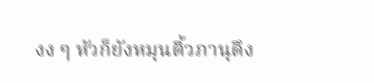งง ๆ หัวก็ยังหมุนติ้วภานุดึง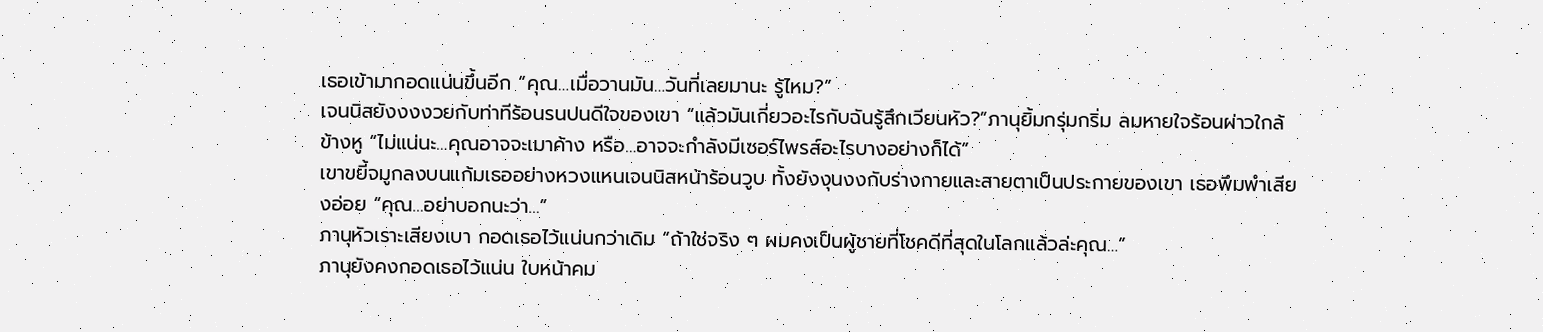เธอเข้ามากอดแน่นขึ้นอีก “คุณ…เมื่อวานมัน…วันที่เลยมานะ รู้ไหม?”
เจนนิสยังงงงวยกับท่าทีร้อนรนปนดีใจของเขา “แล้วมันเกี่ยวอะไรกับฉันรู้สึกเวียนหัว?”ภานุยิ้มกรุ่มกริ่ม ลมหายใจร้อนผ่าวใกล้ข้างหู “ไม่แน่นะ…คุณอาจจะเมาค้าง หรือ…อาจจะกำลังมีเซอร์ไพรส์อะไรบางอย่างก็ได้”
เขาขยี้จมูกลงบนแก้มเธออย่างหวงแหนเจนนิสหน้าร้อนวูบ ทั้งยังงุนงงกับร่างกายและสายตาเป็นประกายของเขา เธอพึมพำเสียงอ่อย “คุณ…อย่าบอกนะว่า…”
ภานุหัวเราะเสียงเบา กอดเธอไว้แน่นกว่าเดิม “ถ้าใช่จริง ๆ ผมคงเป็นผู้ชายที่โชคดีที่สุดในโลกแล้วล่ะคุณ…”
ภานุยังคงกอดเธอไว้แน่น ใบหน้าคม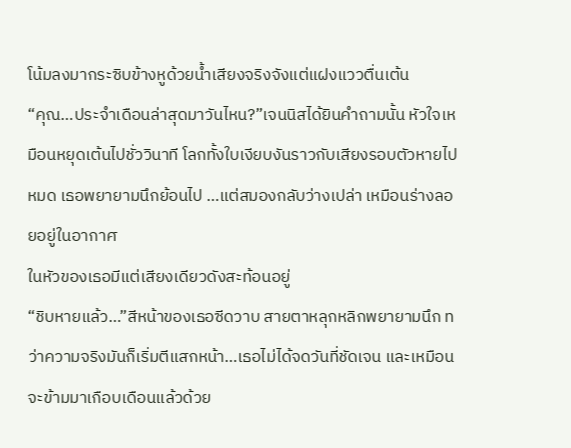โน้มลงมากระซิบข้างหูด้วยน้ำเสียงจริงจังแต่แฝงแววตื่นเต้น
“คุณ…ประจำเดือนล่าสุดมาวันไหน?”เจนนิสได้ยินคำถามนั้น หัวใจเหมือนหยุดเต้นไปชั่ววินาที โลกทั้งใบเงียบงันราวกับเสียงรอบตัวหายไปหมด เธอพยายามนึกย้อนไป …แต่สมองกลับว่างเปล่า เหมือนร่างลอยอยู่ในอากาศ
ในหัวของเธอมีแต่เสียงเดียวดังสะท้อนอยู่
“ชิบหายแล้ว…”สีหน้าของเธอซีดวาบ สายตาหลุกหลิกพยายามนึก ทว่าความจริงมันก็เริ่มตีแสกหน้า…เธอไม่ได้จดวันที่ชัดเจน และเหมือนจะข้ามมาเกือบเดือนแล้วด้วย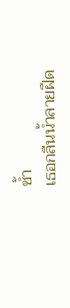ซ้ำ
เธอกลืนน้ำลายฝืด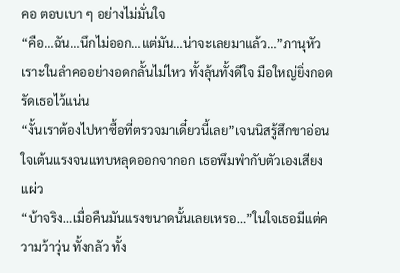คอ ตอบเบา ๆ อย่างไม่มั่นใจ
“คือ…ฉัน…นึกไม่ออก…แต่มัน…น่าจะเลยมาแล้ว…”ภานุหัวเราะในลำคออย่างอดกลั้นไม่ไหว ทั้งลุ้นทั้งดีใจ มือใหญ่ยิ่งกอดรัดเธอไว้แน่น
“งั้นเราต้องไปหาซื้อที่ตรวจมาเดี๋ยวนี้เลย”เจนนิสรู้สึกขาอ่อน ใจเต้นแรงจนแทบหลุดออกจากอก เธอพึมพำกับตัวเองเสียงแผ่ว
“บ้าจริง…เมื่อคืนมันแรงขนาดนั้นเลยเหรอ…”ในใจเธอมีแต่ความว้าวุ่น ทั้งกลัว ทั้ง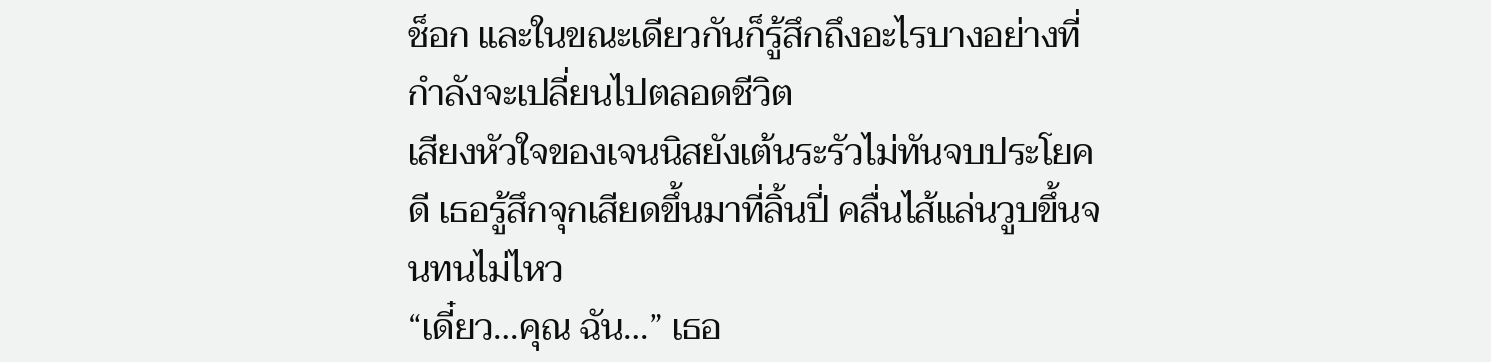ช็อก และในขณะเดียวกันก็รู้สึกถึงอะไรบางอย่างที่กำลังจะเปลี่ยนไปตลอดชีวิต
เสียงหัวใจของเจนนิสยังเต้นระรัวไม่ทันจบประโยคดี เธอรู้สึกจุกเสียดขึ้นมาที่ลิ้นปี่ คลื่นไส้แล่นวูบขึ้นจนทนไม่ไหว
“เดี๋ยว…คุณ ฉัน…” เธอ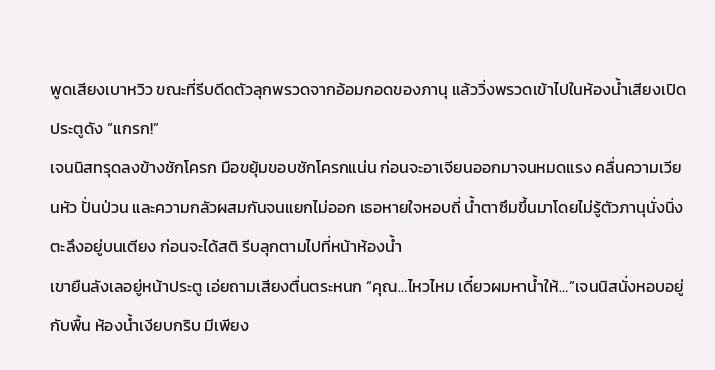พูดเสียงเบาหวิว ขณะที่รีบดีดตัวลุกพรวดจากอ้อมกอดของภานุ แล้ววิ่งพรวดเข้าไปในห้องน้ำเสียงเปิดประตูดัง “แกรก!”
เจนนิสทรุดลงข้างชักโครก มือขยุ้มขอบชักโครกแน่น ก่อนจะอาเจียนออกมาจนหมดแรง คลื่นความเวียนหัว ปั่นป่วน และความกลัวผสมกันจนแยกไม่ออก เธอหายใจหอบถี่ น้ำตาซึมขึ้นมาโดยไม่รู้ตัวภานุนั่งนิ่งตะลึงอยู่บนเตียง ก่อนจะได้สติ รีบลุกตามไปที่หน้าห้องน้ำ
เขายืนลังเลอยู่หน้าประตู เอ่ยถามเสียงตื่นตระหนก “คุณ…ไหวไหม เดี๋ยวผมหาน้ำให้…”เจนนิสนั่งหอบอยู่กับพื้น ห้องน้ำเงียบกริบ มีเพียง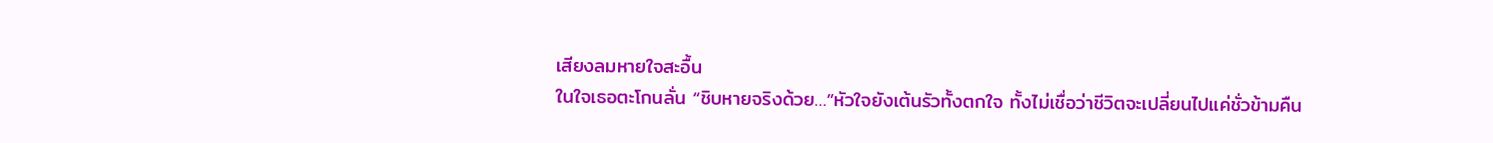เสียงลมหายใจสะอื้น
ในใจเธอตะโกนลั่น “ชิบหายจริงด้วย…”หัวใจยังเต้นรัวทั้งตกใจ ทั้งไม่เชื่อว่าชีวิตจะเปลี่ยนไปแค่ชั่วข้ามคืน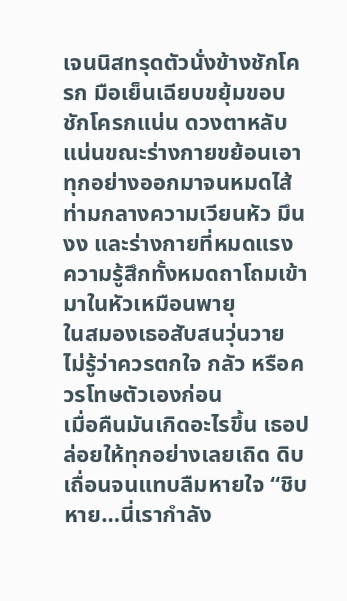เจนนิสทรุดตัวนั่งข้างชักโครก มือเย็นเฉียบขยุ้มขอบชักโครกแน่น ดวงตาหลับแน่นขณะร่างกายขย้อนเอาทุกอย่างออกมาจนหมดไส้ ท่ามกลางความเวียนหัว มึนงง และร่างกายที่หมดแรง ความรู้สึกทั้งหมดถาโถมเข้ามาในหัวเหมือนพายุ
ในสมองเธอสับสนวุ่นวาย ไม่รู้ว่าควรตกใจ กลัว หรือควรโทษตัวเองก่อน
เมื่อคืนมันเกิดอะไรขึ้น เธอปล่อยให้ทุกอย่างเลยเถิด ดิบเถื่อนจนแทบลืมหายใจ “ชิบหาย…นี่เรากำลัง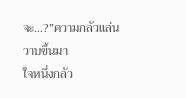จะ…?”ความกลัวแล่นวาบขึ้นมา
ใจหนึ่งกลัว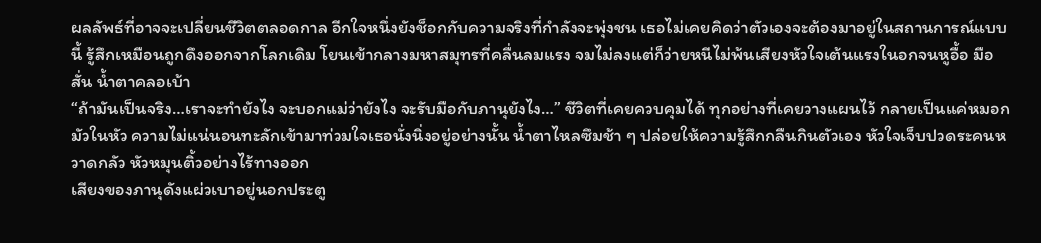ผลลัพธ์ที่อาจจะเปลี่ยนชีวิตตลอดกาล อีกใจหนึ่งยังช็อกกับความจริงที่กำลังจะพุ่งชน เธอไม่เคยคิดว่าตัวเองจะต้องมาอยู่ในสถานการณ์แบบนี้ รู้สึกเหมือนถูกดึงออกจากโลกเดิม โยนเข้ากลางมหาสมุทรที่คลื่นลมแรง จมไม่ลงแต่ก็ว่ายหนีไม่พ้นเสียงหัวใจเต้นแรงในอกจนหูอื้อ มือสั่น น้ำตาคลอเบ้า
“ถ้ามันเป็นจริง…เราจะทำยังไง จะบอกแม่ว่ายังไง จะรับมือกับภานุยังไง…” ชีวิตที่เคยควบคุมได้ ทุกอย่างที่เคยวางแผนไว้ กลายเป็นแค่หมอกมัวในหัว ความไม่แน่นอนทะลักเข้ามาท่วมใจเธอนั่งนิ่งอยู่อย่างนั้น น้ำตาไหลซึมช้า ๆ ปล่อยให้ความรู้สึกกลืนกินตัวเอง หัวใจเจ็บปวดระคนหวาดกลัว หัวหมุนติ้วอย่างไร้ทางออก
เสียงของภานุดังแผ่วเบาอยู่นอกประตู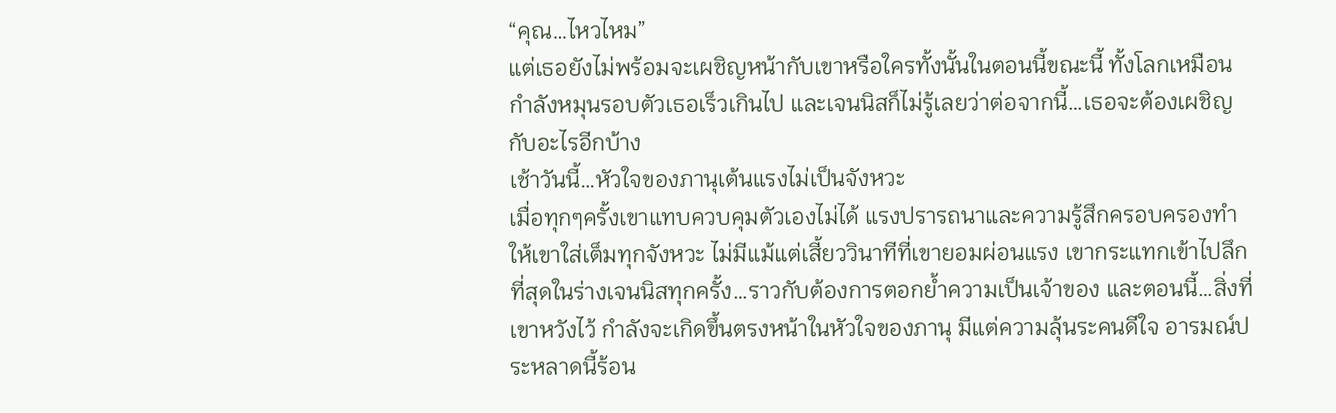“คุณ…ไหวไหม”
แต่เธอยังไม่พร้อมจะเผชิญหน้ากับเขาหรือใครทั้งนั้นในตอนนี้ขณะนี้ ทั้งโลกเหมือนกำลังหมุนรอบตัวเธอเร็วเกินไป และเจนนิสก็ไม่รู้เลยว่าต่อจากนี้…เธอจะต้องเผชิญกับอะไรอีกบ้าง
เช้าวันนี้…หัวใจของภานุเต้นแรงไม่เป็นจังหวะ
เมื่อทุกๆครั้งเขาแทบควบคุมตัวเองไม่ได้ แรงปรารถนาและความรู้สึกครอบครองทำให้เขาใส่เต็มทุกจังหวะ ไม่มีแม้แต่เสี้ยววินาทีที่เขายอมผ่อนแรง เขากระแทกเข้าไปลึกที่สุดในร่างเจนนิสทุกครั้ง…ราวกับต้องการตอกย้ำความเป็นเจ้าของ และตอนนี้…สิ่งที่เขาหวังไว้ กำลังจะเกิดขึ้นตรงหน้าในหัวใจของภานุ มีแต่ความลุ้นระคนดีใจ อารมณ์ประหลาดนี้ร้อน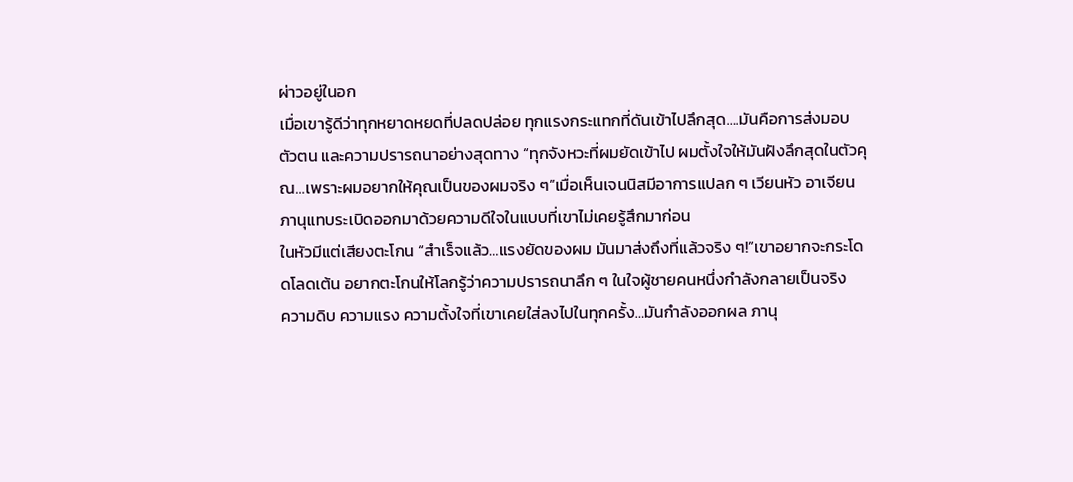ผ่าวอยู่ในอก
เมื่อเขารู้ดีว่าทุกหยาดหยดที่ปลดปล่อย ทุกแรงกระแทกที่ดันเข้าไปลึกสุด….มันคือการส่งมอบตัวตน และความปรารถนาอย่างสุดทาง “ทุกจังหวะที่ผมยัดเข้าไป ผมตั้งใจให้มันฝังลึกสุดในตัวคุณ…เพราะผมอยากให้คุณเป็นของผมจริง ๆ”เมื่อเห็นเจนนิสมีอาการแปลก ๆ เวียนหัว อาเจียน ภานุแทบระเบิดออกมาด้วยความดีใจในแบบที่เขาไม่เคยรู้สึกมาก่อน
ในหัวมีแต่เสียงตะโกน “สำเร็จแล้ว…แรงยัดของผม มันมาส่งถึงที่แล้วจริง ๆ!”เขาอยากจะกระโดดโลดเต้น อยากตะโกนให้โลกรู้ว่าความปรารถนาลึก ๆ ในใจผู้ชายคนหนึ่งกำลังกลายเป็นจริง
ความดิบ ความแรง ความตั้งใจที่เขาเคยใส่ลงไปในทุกครั้ง…มันกำลังออกผล ภานุ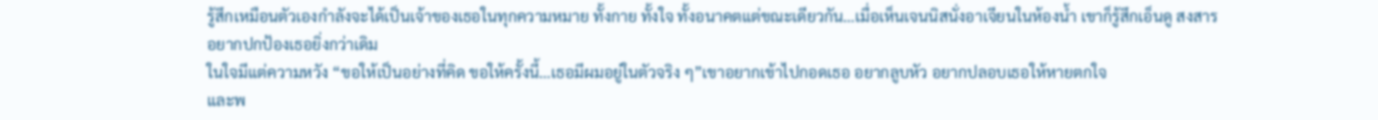รู้สึกเหมือนตัวเองกำลังจะได้เป็นเจ้าของเธอในทุกความหมาย ทั้งกาย ทั้งใจ ทั้งอนาคตแต่ขณะเดียวกัน…เมื่อเห็นเจนนิสนั่งอาเจียนในห้องน้ำ เขาก็รู้สึกเอ็นดู สงสาร อยากปกป้องเธอยิ่งกว่าเดิม
ในใจมีแต่ความหวัง “ขอให้เป็นอย่างที่คิด ขอให้ครั้งนี้…เธอมีผมอยู่ในตัวจริง ๆ”เขาอยากเข้าไปกอดเธอ อยากลูบหัว อยากปลอบเธอให้หายตกใจ
และพ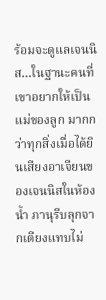ร้อมจะดูแลเจนนิส…ในฐานะคนที่เขาอยากให้เป็นแม่ของลูก มากกว่าทุกสิ่งเมื่อได้ยินเสียงอาเจียนของเจนนิสในห้องน้ำ ภานุรีบลุกจากเตียงแทบไม่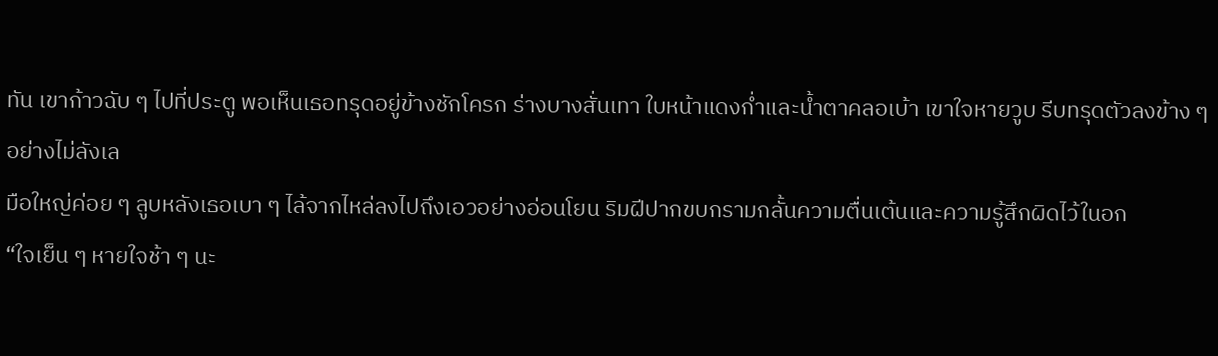ทัน เขาก้าวฉับ ๆ ไปที่ประตู พอเห็นเธอทรุดอยู่ข้างชักโครก ร่างบางสั่นเทา ใบหน้าแดงก่ำและน้ำตาคลอเบ้า เขาใจหายวูบ รีบทรุดตัวลงข้าง ๆ อย่างไม่ลังเล
มือใหญ่ค่อย ๆ ลูบหลังเธอเบา ๆ ไล้จากไหล่ลงไปถึงเอวอย่างอ่อนโยน ริมฝีปากขบกรามกลั้นความตื่นเต้นและความรู้สึกผิดไว้ในอก
“ใจเย็น ๆ หายใจช้า ๆ นะ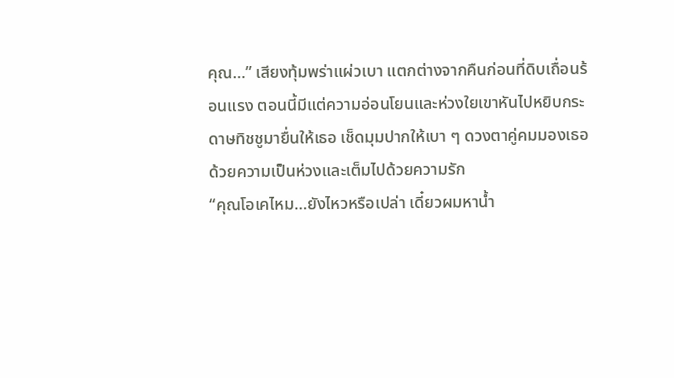คุณ…” เสียงทุ้มพร่าแผ่วเบา แตกต่างจากคืนก่อนที่ดิบเถื่อนร้อนแรง ตอนนี้มีแต่ความอ่อนโยนและห่วงใยเขาหันไปหยิบกระดาษทิชชูมายื่นให้เธอ เช็ดมุมปากให้เบา ๆ ดวงตาคู่คมมองเธอด้วยความเป็นห่วงและเต็มไปด้วยความรัก
“คุณโอเคไหม…ยังไหวหรือเปล่า เดี๋ยวผมหาน้ำ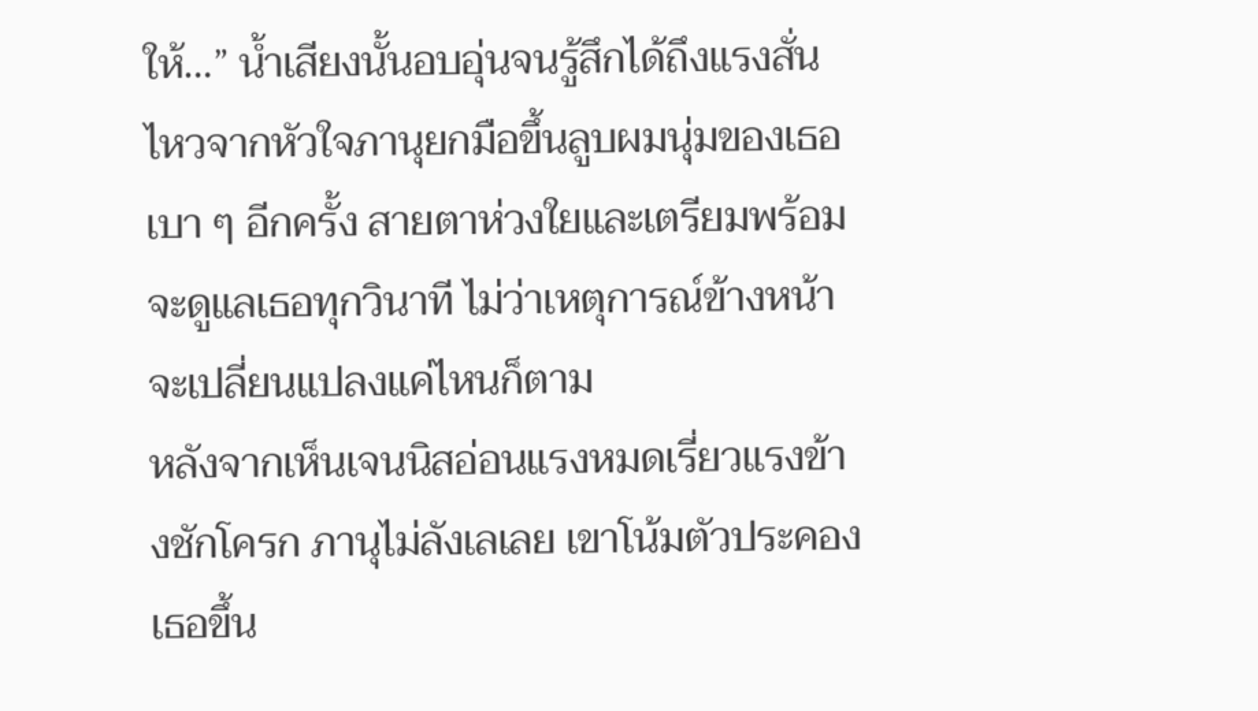ให้…” น้ำเสียงนั้นอบอุ่นจนรู้สึกได้ถึงแรงสั่นไหวจากหัวใจภานุยกมือขึ้นลูบผมนุ่มของเธอเบา ๆ อีกครั้ง สายตาห่วงใยและเตรียมพร้อมจะดูแลเธอทุกวินาที ไม่ว่าเหตุการณ์ข้างหน้าจะเปลี่ยนแปลงแค่ไหนก็ตาม
หลังจากเห็นเจนนิสอ่อนแรงหมดเรี่ยวแรงข้างชักโครก ภานุไม่ลังเลเลย เขาโน้มตัวประคองเธอขึ้น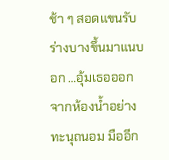ช้า ๆ สอดแขนรับร่างบางขึ้นมาแนบอก …อุ้มเธอออกจากห้องน้ำอย่างทะนุถนอม มืออีก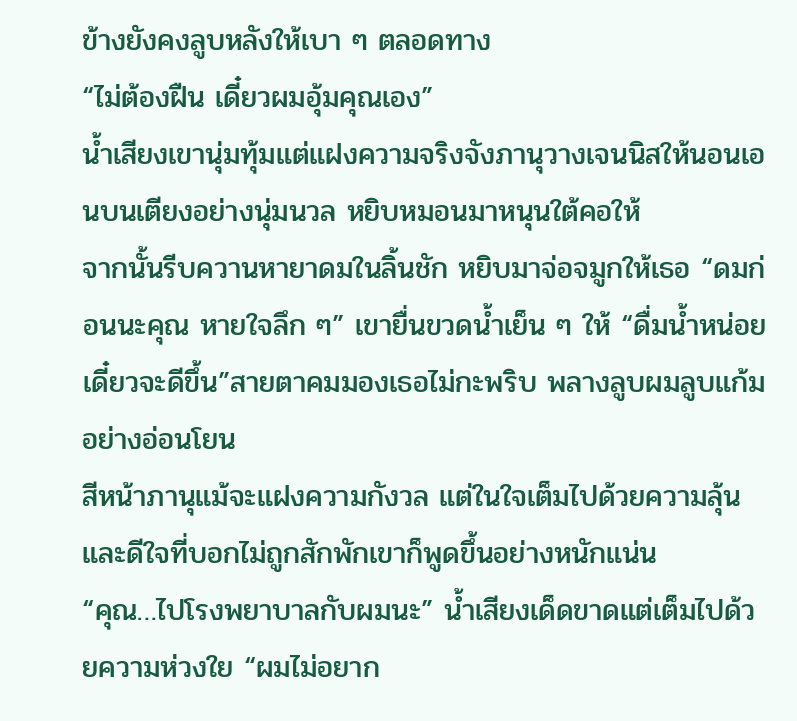ข้างยังคงลูบหลังให้เบา ๆ ตลอดทาง
“ไม่ต้องฝืน เดี๋ยวผมอุ้มคุณเอง”
น้ำเสียงเขานุ่มทุ้มแต่แฝงความจริงจังภานุวางเจนนิสให้นอนเอนบนเตียงอย่างนุ่มนวล หยิบหมอนมาหนุนใต้คอให้
จากนั้นรีบควานหายาดมในลิ้นชัก หยิบมาจ่อจมูกให้เธอ “ดมก่อนนะคุณ หายใจลึก ๆ” เขายื่นขวดน้ำเย็น ๆ ให้ “ดื่มน้ำหน่อย เดี๋ยวจะดีขึ้น”สายตาคมมองเธอไม่กะพริบ พลางลูบผมลูบแก้มอย่างอ่อนโยน
สีหน้าภานุแม้จะแฝงความกังวล แต่ในใจเต็มไปด้วยความลุ้นและดีใจที่บอกไม่ถูกสักพักเขาก็พูดขึ้นอย่างหนักแน่น
“คุณ…ไปโรงพยาบาลกับผมนะ” น้ำเสียงเด็ดขาดแต่เต็มไปด้วยความห่วงใย “ผมไม่อยาก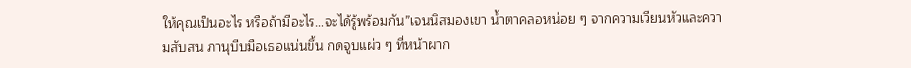ให้คุณเป็นอะไร หรือถ้ามีอะไร…จะได้รู้พร้อมกัน”เจนนิสมองเขา น้ำตาคลอหน่อย ๆ จากความเวียนหัวและความสับสน ภานุบีบมือเธอแน่นขึ้น กดจูบแผ่ว ๆ ที่หน้าผาก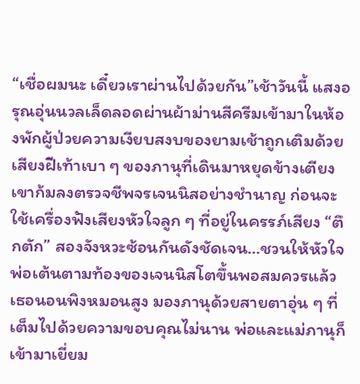“เชื่อผมนะ เดี๋ยวเราผ่านไปด้วยกัน”เช้าวันนี้ แสงอรุณอุ่นนวลเล็ดลอดผ่านผ้าม่านสีครีมเข้ามาในห้องพักผู้ป่วยความเงียบสงบของยามเช้าถูกเติมด้วยเสียงฝีเท้าเบา ๆ ของภานุที่เดินมาหยุดข้างเตียง เขาก้มลงตรวจชีพจรเจนนิสอย่างชำนาญ ก่อนจะใช้เครื่องฟังเสียงหัวใจลูก ๆ ที่อยู่ในครรภ์เสียง “ตึกตัก” สองจังหวะซ้อนกันดังชัดเจน…ชวนให้หัวใจพ่อเต้นตามท้องของเจนนิสโตขึ้นพอสมควรแล้วเธอนอนพิงหมอนสูง มองภานุด้วยสายตาอุ่น ๆ ที่เต็มไปด้วยความขอบคุณไม่นาน พ่อและแม่ภานุก็เข้ามาเยี่ยม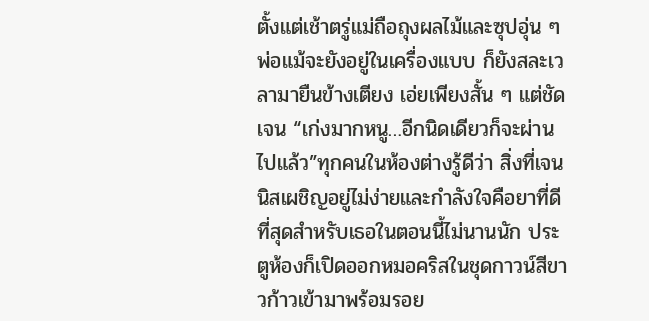ตั้งแต่เช้าตรู่แม่ถือถุงผลไม้และซุปอุ่น ๆ พ่อแม้จะยังอยู่ในเครื่องแบบ ก็ยังสละเวลามายืนข้างเตียง เอ่ยเพียงสั้น ๆ แต่ชัดเจน “เก่งมากหนู…อีกนิดเดียวก็จะผ่านไปแล้ว”ทุกคนในห้องต่างรู้ดีว่า สิ่งที่เจนนิสเผชิญอยู่ไม่ง่ายและกำลังใจคือยาที่ดีที่สุดสำหรับเธอในตอนนี้ไม่นานนัก ประตูห้องก็เปิดออกหมอคริสในชุดกาวน์สีขาวก้าวเข้ามาพร้อมรอย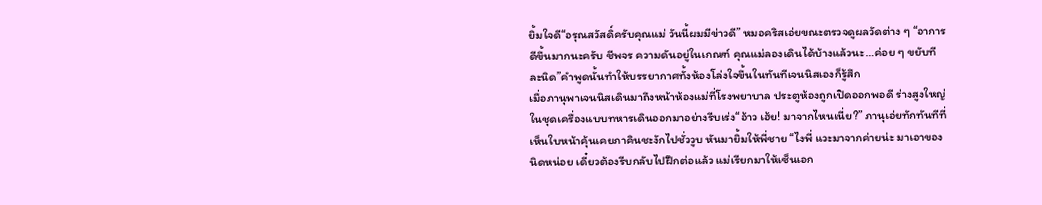ยิ้มใจดี“อรุณสวัสดิ์ครับคุณแม่ วันนี้ผมมีข่าวดี” หมอคริสเอ่ยขณะตรวจดูผลวัดต่าง ๆ “อาการดีขึ้นมากนะครับ ชีพจร ความดันอยู่ในเกณฑ์ คุณแม่ลองเดินได้บ้างแล้วนะ…ค่อย ๆ ขยับทีละนิด”คำพูดนั้นทำให้บรรยากาศทั้งห้องโล่งใจขึ้นในทันทีเจนนิสเองก็รู้สึก
เมื่อภานุพาเจนนิสเดินมาถึงหน้าห้องแม่ที่โรงพยาบาล ประตูห้องถูกเปิดออกพอดี ร่างสูงใหญ่ในชุดเครื่องแบบทหารเดินออกมาอย่างรีบเร่ง“อ้าว เฮ้ย! มาจากไหนเนี่ย?” ภานุเอ่ยทักทันทีที่เห็นใบหน้าคุ้นเคยภาคินชะงักไปชั่ววูบ หันมายิ้มให้พี่ชาย “ไงพี่ แวะมาจากค่ายน่ะ มาเอาของนิดหน่อย เดี๋ยวต้องรีบกลับไปฝึกต่อแล้ว แม่เรียกมาให้เซ็นเอก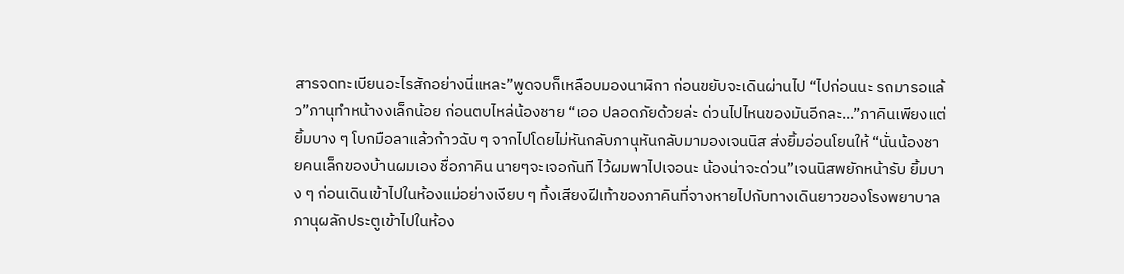สารจดทะเบียนอะไรสักอย่างนี่แหละ”พูดจบก็เหลือบมองนาฬิกา ก่อนขยับจะเดินผ่านไป “ไปก่อนนะ รถมารอแล้ว”ภานุทำหน้างงเล็กน้อย ก่อนตบไหล่น้องชาย “เออ ปลอดภัยด้วยล่ะ ด่วนไปไหนของมันอีกละ…”ภาคินเพียงแต่ยิ้มบาง ๆ โบกมือลาแล้วก้าวฉับ ๆ จากไปโดยไม่หันกลับภานุหันกลับมามองเจนนิส ส่งยิ้มอ่อนโยนให้ “นั่นน้องชายคนเล็กของบ้านผมเอง ชื่อภาคิน นายๆจะเจอกันที ไว้ผมพาไปเจอนะ น้องน่าจะด่วน”เจนนิสพยักหน้ารับ ยิ้มบาง ๆ ก่อนเดินเข้าไปในห้องแม่อย่างเงียบ ๆ ทิ้งเสียงฝีเท้าของภาคินที่จางหายไปกับทางเดินยาวของโรงพยาบาลภานุผลักประตูเข้าไปในห้อง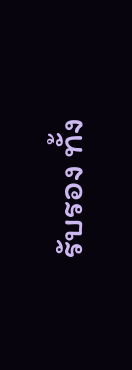รับรอง ทั้ง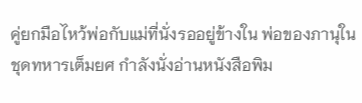คู่ยกมือไหว้พ่อกับแม่ที่นั่งรออยู่ข้างใน พ่อของภานุในชุดทหารเต็มยศ กำลังนั่งอ่านหนังสือพิม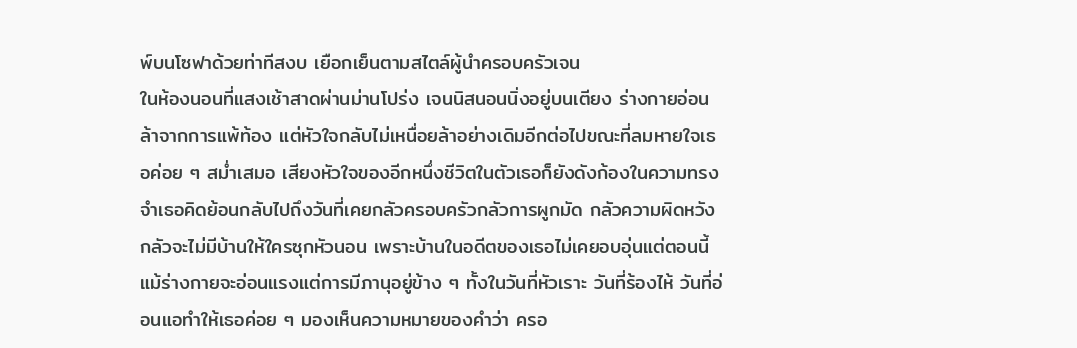พ์บนโซฟาด้วยท่าทีสงบ เยือกเย็นตามสไตล์ผู้นำครอบครัวเจน
ในห้องนอนที่แสงเช้าสาดผ่านม่านโปร่ง เจนนิสนอนนิ่งอยู่บนเตียง ร่างกายอ่อนล้าจากการแพ้ท้อง แต่หัวใจกลับไม่เหนื่อยล้าอย่างเดิมอีกต่อไปขณะที่ลมหายใจเธอค่อย ๆ สม่ำเสมอ เสียงหัวใจของอีกหนึ่งชีวิตในตัวเธอก็ยังดังก้องในความทรงจำเธอคิดย้อนกลับไปถึงวันที่เคยกลัวครอบครัวกลัวการผูกมัด กลัวความผิดหวัง กลัวจะไม่มีบ้านให้ใครซุกหัวนอน เพราะบ้านในอดีตของเธอไม่เคยอบอุ่นแต่ตอนนี้ แม้ร่างกายจะอ่อนแรงแต่การมีภานุอยู่ข้าง ๆ ทั้งในวันที่หัวเราะ วันที่ร้องไห้ วันที่อ่อนแอทำให้เธอค่อย ๆ มองเห็นความหมายของคำว่า ครอ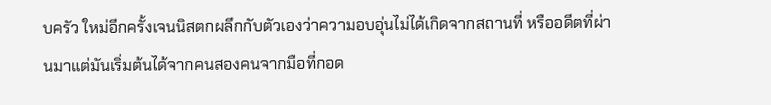บครัว ใหม่อีกครั้งเจนนิสตกผลึกกับตัวเองว่าความอบอุ่นไม่ได้เกิดจากสถานที่ หรืออดีตที่ผ่านมาแต่มันเริ่มต้นได้จากคนสองคนจากมือที่กอด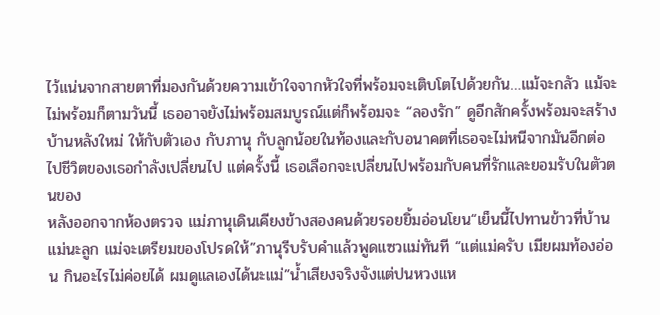ไว้แน่นจากสายตาที่มองกันด้วยความเข้าใจจากหัวใจที่พร้อมจะเติบโตไปด้วยกัน…แม้จะกลัว แม้จะไม่พร้อมก็ตามวันนี้ เธออาจยังไม่พร้อมสมบูรณ์แต่ก็พร้อมจะ “ลองรัก” ดูอีกสักครั้งพร้อมจะสร้างบ้านหลังใหม่ ให้กับตัวเอง กับภานุ กับลูกน้อยในท้องและกับอนาคตที่เธอจะไม่หนีจากมันอีกต่อไปชีวิตของเธอกำลังเปลี่ยนไป แต่ครั้งนี้ เธอเลือกจะเปลี่ยนไปพร้อมกับคนที่รักและยอมรับในตัวตนของ
หลังออกจากห้องตรวจ แม่ภานุเดินเคียงข้างสองคนด้วยรอยยิ้มอ่อนโยน“เย็นนี้ไปทานข้าวที่บ้านแม่นะลูก แม่จะเตรียมของโปรดให้”ภานุรีบรับคำแล้วพูดแซวแม่ทันที “แต่แม่ครับ เมียผมท้องอ่อน กินอะไรไม่ค่อยได้ ผมดูแลเองได้นะแม่”น้ำเสียงจริงจังแต่ปนหวงแห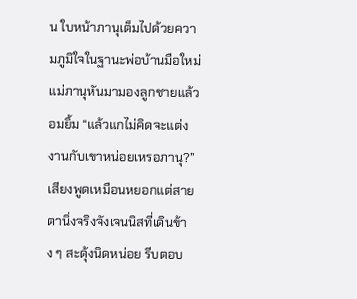น ใบหน้าภานุเต็มไปด้วยความภูมิใจในฐานะพ่อบ้านมือใหม่แม่ภานุหันมามองลูกชายแล้วอมยิ้ม “แล้วแกไม่คิดจะแต่งงานกับเขาหน่อยเหรอภานุ?”เสียงพูดเหมือนหยอกแต่สายตานิ่งจริงจังเจนนิสที่เดินข้าง ๆ สะดุ้งนิดหน่อย รีบตอบ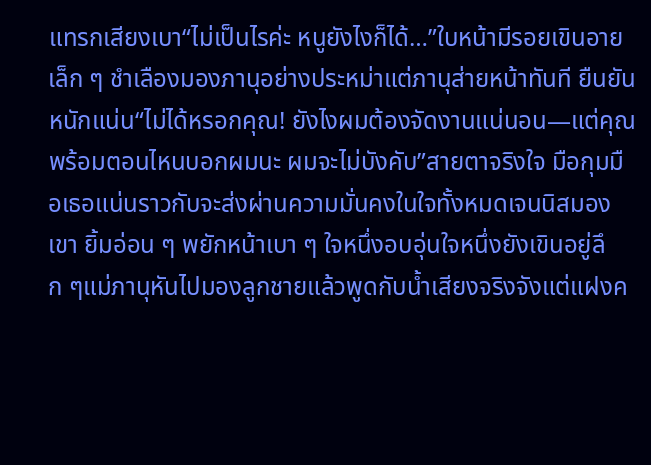แทรกเสียงเบา“ไม่เป็นไรค่ะ หนูยังไงก็ได้…”ใบหน้ามีรอยเขินอายเล็ก ๆ ชำเลืองมองภานุอย่างประหม่าแต่ภานุส่ายหน้าทันที ยืนยันหนักแน่น“ไม่ได้หรอกคุณ! ยังไงผมต้องจัดงานแน่นอน—แต่คุณพร้อมตอนไหนบอกผมนะ ผมจะไม่บังคับ”สายตาจริงใจ มือกุมมือเธอแน่นราวกับจะส่งผ่านความมั่นคงในใจทั้งหมดเจนนิสมองเขา ยิ้มอ่อน ๆ พยักหน้าเบา ๆ ใจหนึ่งอบอุ่นใจหนึ่งยังเขินอยู่ลึก ๆแม่ภานุหันไปมองลูกชายแล้วพูดกับน้ำเสียงจริงจังแต่แฝงค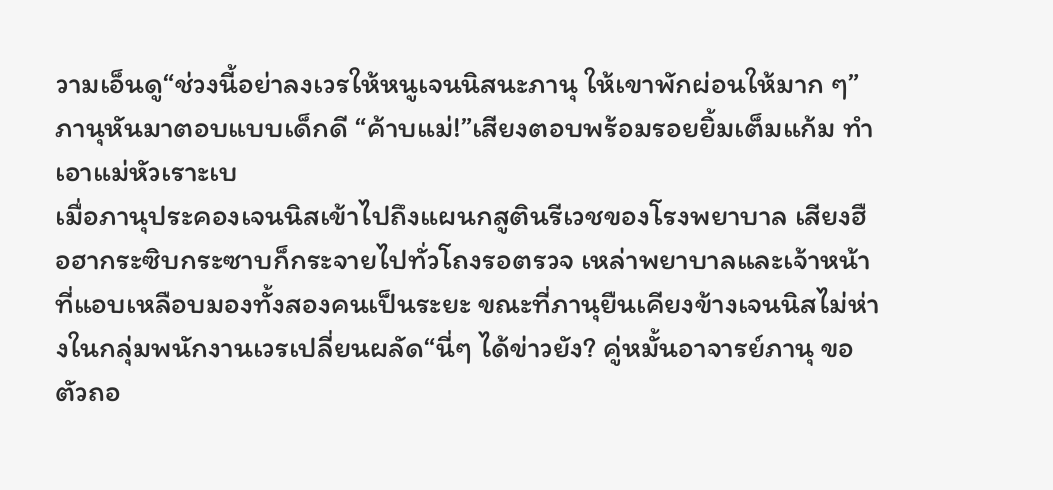วามเอ็นดู“ช่วงนี้อย่าลงเวรให้หนูเจนนิสนะภานุ ให้เขาพักผ่อนให้มาก ๆ”ภานุหันมาตอบแบบเด็กดี “ค้าบแม่!”เสียงตอบพร้อมรอยยิ้มเต็มแก้ม ทำเอาแม่หัวเราะเบ
เมื่อภานุประคองเจนนิสเข้าไปถึงแผนกสูตินรีเวชของโรงพยาบาล เสียงฮือฮากระซิบกระซาบก็กระจายไปทั่วโถงรอตรวจ เหล่าพยาบาลและเจ้าหน้าที่แอบเหลือบมองทั้งสองคนเป็นระยะ ขณะที่ภานุยืนเคียงข้างเจนนิสไม่ห่างในกลุ่มพนักงานเวรเปลี่ยนผลัด“นี่ๆ ได้ข่าวยัง? คู่หมั้นอาจารย์ภานุ ขอตัวถอ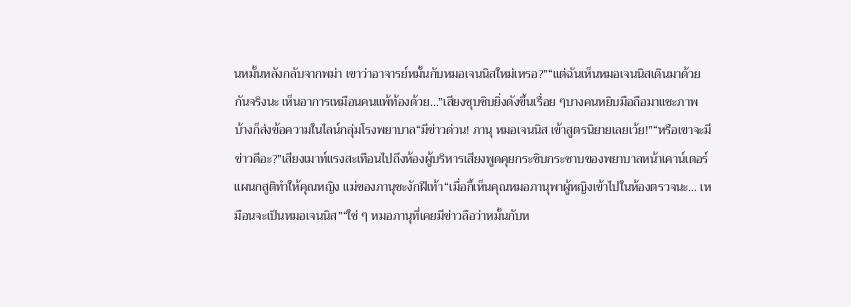นหมั้นหลังกลับจากพม่า เขาว่าอาจารย์หมั้นกับหมอเจนนิสใหม่เหรอ?”“แต่ฉันเห็นหมอเจนนิสเดินมาด้วยกันจริงนะ เห็นอาการเหมือนคนแพ้ท้องด้วย…”เสียงซุบซิบยิ่งดังขึ้นเรื่อย ๆบางคนหยิบมือถือมาแชะภาพ บ้างก็ส่งข้อความในไลน์กลุ่มโรงพยาบาล“มีข่าวด่วน! ภานุ หมอเจนนิส เข้าสูตรนิยายเลยเว้ย!”“หรือเขาจะมีข่าวดีอะ?”เสียงเมาท์แรงสะเทือนไปถึงห้องผู้บริหารเสียงพูดคุยกระซิบกระซาบของพยาบาลหน้าเคาน์เตอร์แผนกสูติทำให้คุณหญิง แม่ของภานุชะงักฝีเท้า“เมื่อกี้เห็นคุณหมอภานุพาผู้หญิงเข้าไปในห้องตรวจนะ… เหมือนจะเป็นหมอเจนนิส”“ใช่ ๆ หมอภานุที่เคยมีข่าวลือว่าหมั้นกับห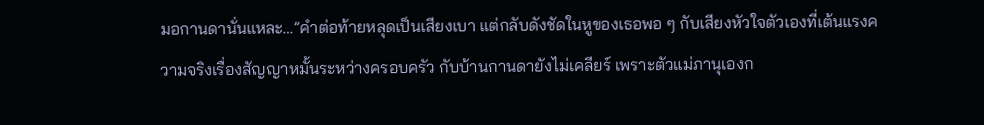มอกานดานั่นแหละ…”คำต่อท้ายหลุดเป็นเสียงเบา แต่กลับดังชัดในหูของเธอพอ ๆ กับเสียงหัวใจตัวเองที่เต้นแรงความจริงเรื่องสัญญาหมั้นระหว่างครอบครัว กับบ้านกานดายังไม่เคลียร์ เพราะตัวแม่ภานุเองก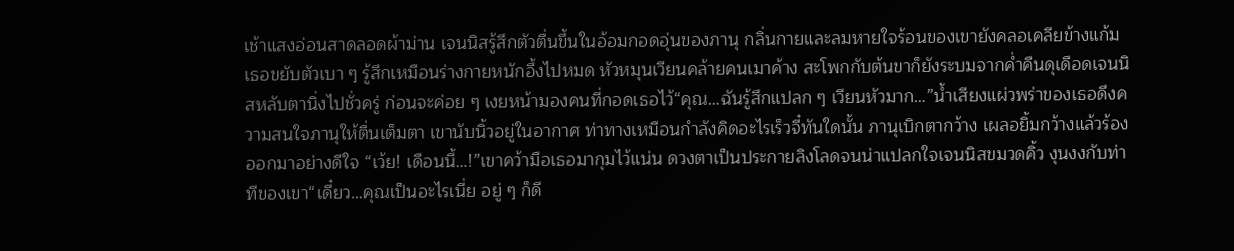เช้าแสงอ่อนสาดลอดผ้าม่าน เจนนิสรู้สึกตัวตื่นขึ้นในอ้อมกอดอุ่นของภานุ กลิ่นกายและลมหายใจร้อนของเขายังคลอเคลียข้างแก้ม เธอขยับตัวเบา ๆ รู้สึกเหมือนร่างกายหนักอึ้งไปหมด หัวหมุนเวียนคล้ายคนเมาค้าง สะโพกกับต้นขาก็ยังระบมจากค่ำคืนดุเดือดเจนนิสหลับตานิ่งไปชั่วครู่ ก่อนจะค่อย ๆ เงยหน้ามองคนที่กอดเธอไว้“คุณ…ฉันรู้สึกแปลก ๆ เวียนหัวมาก…”น้ำเสียงแผ่วพร่าของเธอดึงความสนใจภานุให้ตื่นเต็มตา เขานับนิ้วอยู่ในอากาศ ท่าทางเหมือนกำลังคิดอะไรเร็วจี๋ทันใดนั้น ภานุเบิกตากว้าง เผลอยิ้มกว้างแล้วร้องออกมาอย่างดีใจ “เว้ย! เดือนนี้…!”เขาคว้ามือเธอมากุมไว้แน่น ดวงตาเป็นประกายลิงโลดจนน่าแปลกใจเจนนิสขมวดคิ้ว งุนงงกับท่าทีของเขา“เดี๋ยว…คุณเป็นอะไรเนี่ย อยู่ ๆ ก็ดี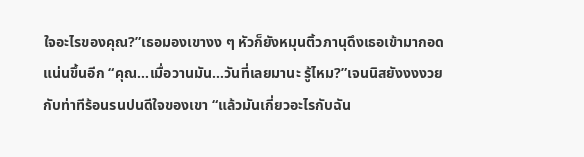ใจอะไรของคุณ?”เธอมองเขางง ๆ หัวก็ยังหมุนติ้วภานุดึงเธอเข้ามากอดแน่นขึ้นอีก “คุณ…เมื่อวานมัน…วันที่เลยมานะ รู้ไหม?”เจนนิสยังงงงวยกับท่าทีร้อนรนปนดีใจของเขา “แล้วมันเกี่ยวอะไรกับฉัน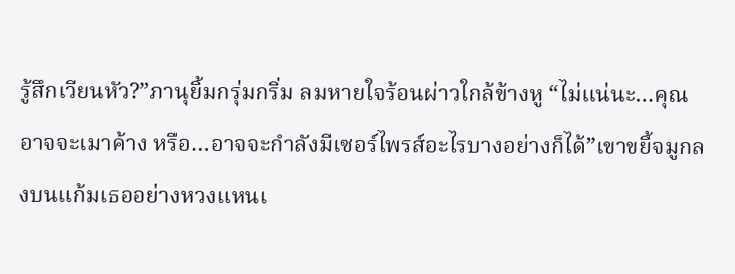รู้สึกเวียนหัว?”ภานุยิ้มกรุ่มกริ่ม ลมหายใจร้อนผ่าวใกล้ข้างหู “ไม่แน่นะ…คุณอาจจะเมาค้าง หรือ…อาจจะกำลังมีเซอร์ไพรส์อะไรบางอย่างก็ได้”เขาขยี้จมูกลงบนแก้มเธออย่างหวงแหนเ